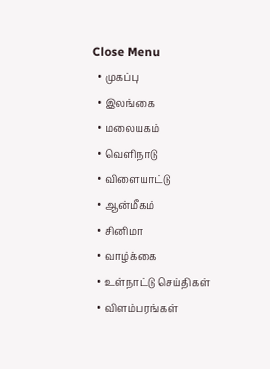Close Menu
  • முகப்பு
  • இலங்கை
  • மலையகம்
  • வெளிநாடு
  • விளையாட்டு
  • ஆன்மீகம்
  • சினிமா
  • வாழ்க்கை
  • உள்நாட்டு செய்திகள்
  • விளம்பரங்கள்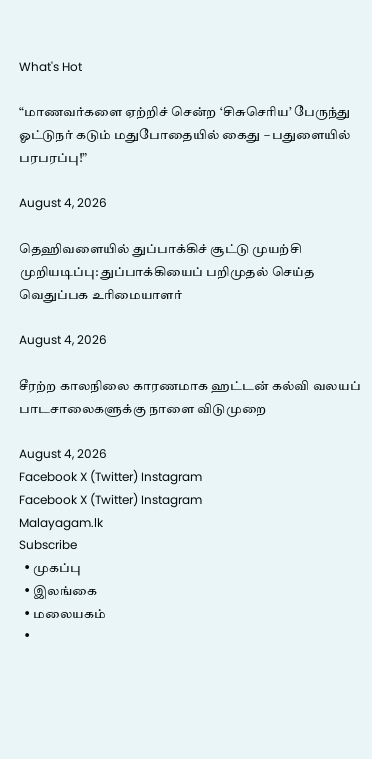What's Hot

“மாணவர்களை ஏற்றிச் சென்ற ‘சிசுசெரிய’ பேருந்து ஓட்டுநர் கடும் மதுபோதையில் கைது – பதுளையில் பரபரப்பு!”

August 4, 2026

தெஹிவளையில் துப்பாக்கிச் சூட்டு முயற்சி முறியடிப்பு: துப்பாக்கியைப் பறிமுதல் செய்த வெதுப்பக உரிமையாளர்

August 4, 2026

சீரற்ற காலநிலை காரணமாக ஹட்டன் கல்வி வலயப் பாடசாலைகளுக்கு நாளை விடுமுறை

August 4, 2026
Facebook X (Twitter) Instagram
Facebook X (Twitter) Instagram
Malayagam.lk
Subscribe
  • முகப்பு
  • இலங்கை
  • மலையகம்
  •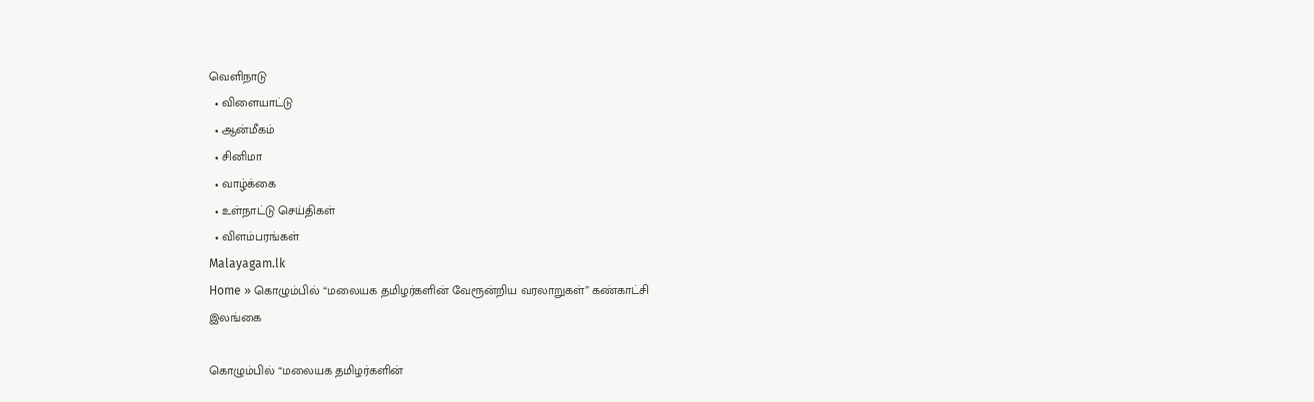வெளிநாடு
  • விளையாட்டு
  • ஆன்மீகம்
  • சினிமா
  • வாழ்க்கை
  • உள்நாட்டு செய்திகள்
  • விளம்பரங்கள்
Malayagam.lk
Home » கொழும்பில் “மலையக தமிழர்களின் வேரூன்றிய வரலாறுகள்” கண்காட்சி
இலங்கை

கொழும்பில் “மலையக தமிழர்களின்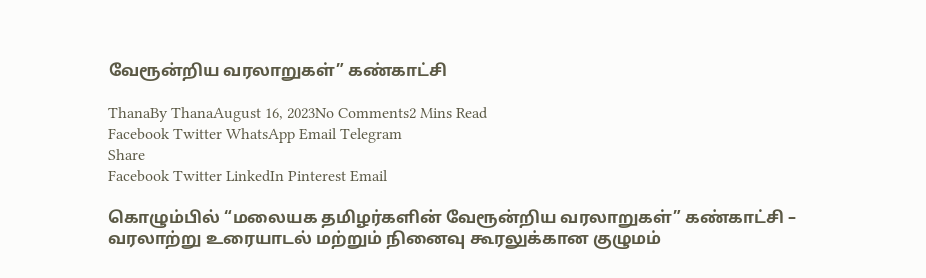வேரூன்றிய வரலாறுகள்” கண்காட்சி

ThanaBy ThanaAugust 16, 2023No Comments2 Mins Read
Facebook Twitter WhatsApp Email Telegram
Share
Facebook Twitter LinkedIn Pinterest Email

கொழும்பில் “மலையக தமிழர்களின் வேரூன்றிய வரலாறுகள்” கண்காட்சி –
வரலாற்று உரையாடல் மற்றும் நினைவு கூரலுக்கான குழுமம்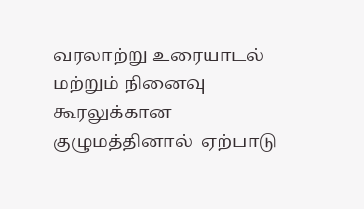வரலாற்று உரையாடல் மற்றும் நினைவு கூரலுக்கான குழுமத்தினால்  ஏற்பாடு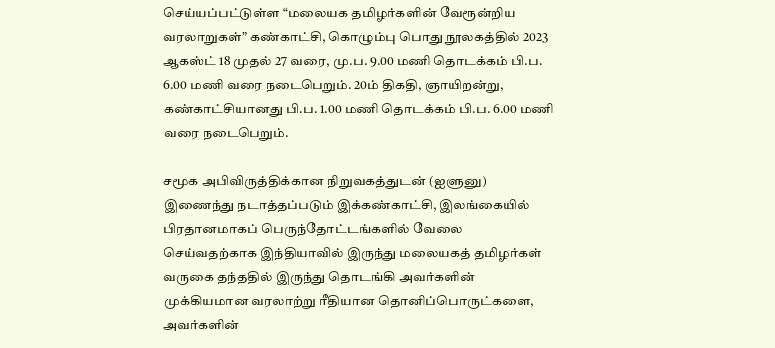செய்யப்பட்டுள்ள “மலையக தமிழர்களின் வேரூன்றிய வரலாறுகள்” கண்காட்சி, கொழும்பு பொது நூலகத்தில் 2023 ஆகஸ்ட் 18 முதல் 27 வரை, மு.ப. 9.00 மணி தொடக்கம் பி.ப. 6.00 மணி வரை நடைபெறும். 20ம் திகதி, ஞாயிறன்று, கண்காட்சியானது பி.ப. 1.00 மணி தொடக்கம் பி.ப. 6.00 மணி வரை நடைபெறும்.

சமூக அபிவிருத்திக்கான நிறுவகத்துடன் (ஐளுனு) இணைந்து நடாத்தப்படும் இக்கண்காட்சி, இலங்கையில் பிரதானமாகப் பெருந்தோட்டங்களில் வேலை செய்வதற்காக இந்தியாவில் இருந்து மலையகத் தமிழர்கள் வருகை தந்ததில் இருந்து தொடங்கி அவர்களின் முக்கியமான வரலாற்று ரீதியான தொனிப்பொருட்களை, அவர்களின்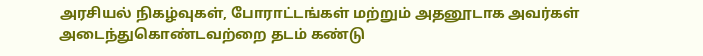அரசியல் நிகழ்வுகள், போராட்டங்கள் மற்றும் அதனூடாக அவர்கள் அடைந்துகொண்டவற்றை தடம் கண்டு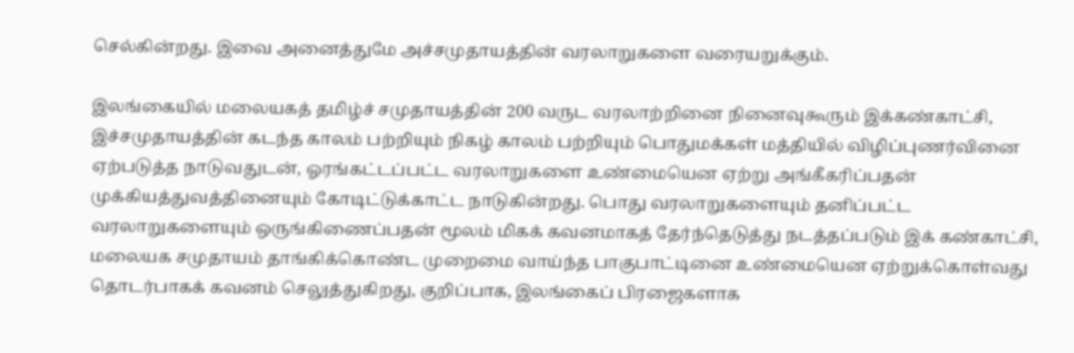செல்கின்றது. இவை அனைத்துமே அச்சமுதாயத்தின் வரலாறுகளை வரையறுக்கும்.

இலங்கையில் மலையகத் தமிழ்ச் சமுதாயத்தின் 200 வருட வரலாற்றினை நினைவுகூரும் இக்கண்காட்சி, இச்சமுதாயத்தின் கடந்த காலம் பற்றியும் நிகழ் காலம் பற்றியும் பொதுமக்கள் மத்தியில் விழிப்புணர்வினை ஏற்படுத்த நாடுவதுடன், ஓரங்கட்டப்பட்ட வரலாறுகளை உண்மையென ஏற்று அங்கீகரிப்பதன் முக்கியத்துவத்தினையும் கோடிட்டுக்காட்ட நாடுகின்றது. பொது வரலாறுகளையும் தனிப்பட்ட வரலாறுகளையும் ஒருங்கிணைப்பதன் மூலம் மிகக் கவனமாகத் தேர்ந்தெடுத்து நடத்தப்படும் இக் கண்காட்சி, மலையக சமுதாயம் தாங்கிக்கொண்ட முறைமை வாய்ந்த பாகுபாட்டினை உண்மையென ஏற்றுக்கொள்வது தொடர்பாகக் கவனம் செலுத்துகிறது, குறிப்பாக, இலங்கைப் பிரஜைகளாக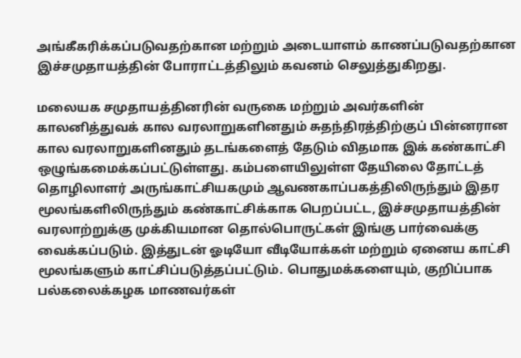அங்கீகரிக்கப்படுவதற்கான மற்றும் அடையாளம் காணப்படுவதற்கான இச்சமுதாயத்தின் போராட்டத்திலும் கவனம் செலுத்துகிறது.

மலையக சமுதாயத்தினரின் வருகை மற்றும் அவர்களின் காலனித்துவக் கால வரலாறுகளினதும் சுதந்திரத்திற்குப் பின்னரான கால வரலாறுகளினதும் தடங்களைத் தேடும் விதமாக இக் கண்காட்சி ஒழுங்கமைக்கப்பட்டுள்ளது. கம்பளையிலுள்ள தேயிலை தோட்டத் தொழிலாளர் அருங்காட்சியகமும் ஆவணகாப்பகத்திலிருந்தும் இதர மூலங்களிலிருந்தும் கண்காட்சிக்காக பெறப்பட்ட, இச்சமுதாயத்தின் வரலாற்றுக்கு முக்கியமான தொல்பொருட்கள் இங்கு பார்வைக்கு வைக்கப்படும். இத்துடன் ஓடியோ வீடியோக்கள் மற்றும் ஏனைய காட்சி மூலங்களும் காட்சிப்படுத்தப்பட்டும். பொதுமக்களையும், குறிப்பாக பல்கலைக்கழக மாணவர்கள்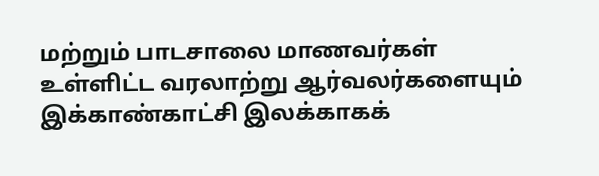மற்றும் பாடசாலை மாணவர்கள் உள்ளிட்ட வரலாற்று ஆர்வலர்களையும் இக்காண்காட்சி இலக்காகக்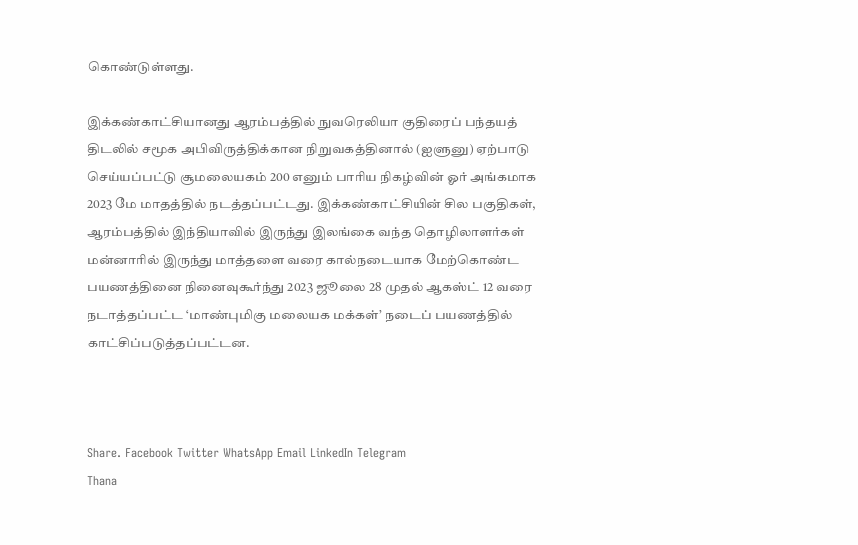கொண்டுள்ளது.

இக்கண்காட்சியானது ஆரம்பத்தில் நுவரெலியா குதிரைப் பந்தயத் திடலில் சமூக அபிவிருத்திக்கான நிறுவகத்தினால் (ஐளுனு) ஏற்பாடு செய்யப்பட்டு சூமலையகம் 200 எனும் பாரிய நிகழ்வின் ஓர் அங்கமாக 2023 மே மாதத்தில் நடத்தப்பட்டது. இக்கண்காட்சியின் சில பகுதிகள், ஆரம்பத்தில் இந்தியாவில் இருந்து இலங்கை வந்த தொழிலாளர்கள் மன்னாரில் இருந்து மாத்தளை வரை கால்நடையாக மேற்கொண்ட பயணத்தினை நினைவுகூர்ந்து 2023 ஜூலை 28 முதல் ஆகஸ்ட் 12 வரை நடாத்தப்பட்ட ‘மாண்புமிகு மலையக மக்கள்’ நடைப் பயணத்தில் காட்சிப்படுத்தப்பட்டன.



Share. Facebook Twitter WhatsApp Email LinkedIn Telegram
Thana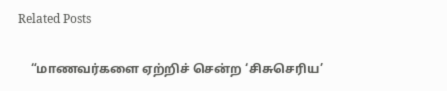Related Posts

    “மாணவர்களை ஏற்றிச் சென்ற ‘சிசுசெரிய’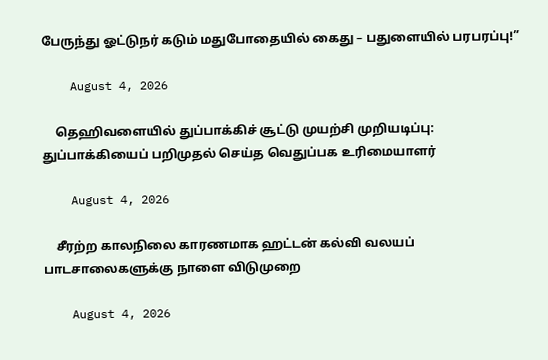பேருந்து ஓட்டுநர் கடும் மதுபோதையில் கைது – பதுளையில் பரபரப்பு!”

    August 4, 2026

    தெஹிவளையில் துப்பாக்கிச் சூட்டு முயற்சி முறியடிப்பு: துப்பாக்கியைப் பறிமுதல் செய்த வெதுப்பக உரிமையாளர்

    August 4, 2026

    சீரற்ற காலநிலை காரணமாக ஹட்டன் கல்வி வலயப் பாடசாலைகளுக்கு நாளை விடுமுறை

    August 4, 2026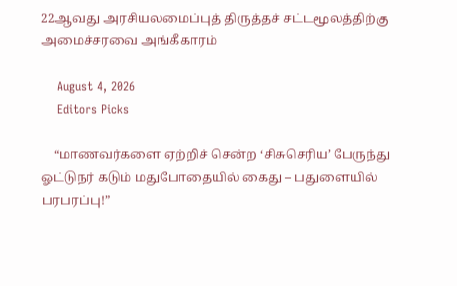22ஆவது அரசியலமைப்புத் திருத்தச் சட்டமூலத்திற்கு அமைச்சரவை அங்கீகாரம்

    August 4, 2026
    Editors Picks

    “மாணவர்களை ஏற்றிச் சென்ற ‘சிசுசெரிய’ பேருந்து ஓட்டுநர் கடும் மதுபோதையில் கைது – பதுளையில் பரபரப்பு!”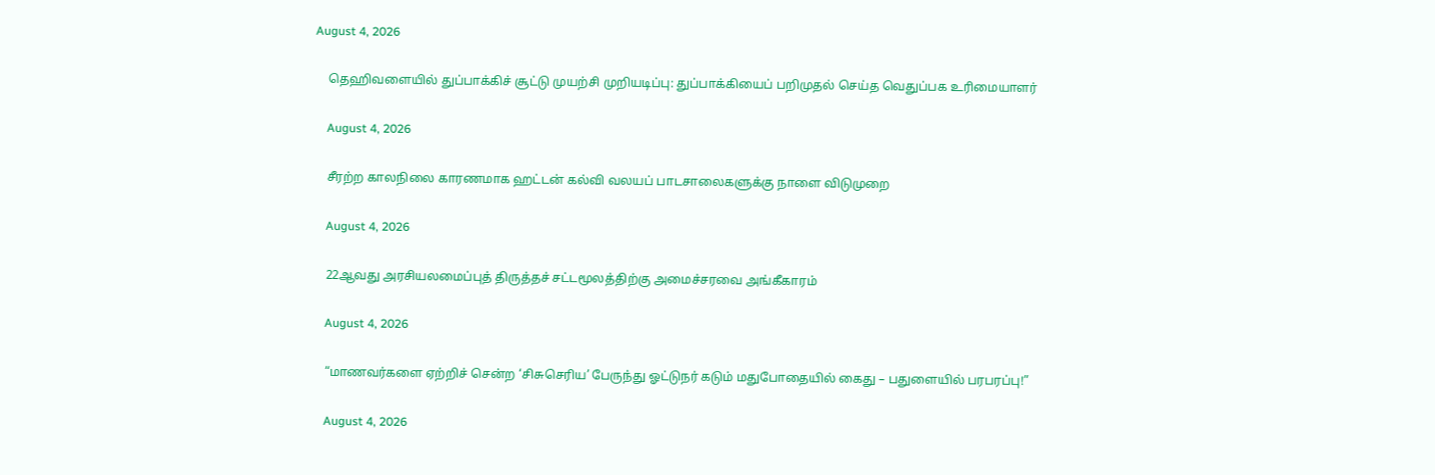August 4, 2026

    தெஹிவளையில் துப்பாக்கிச் சூட்டு முயற்சி முறியடிப்பு: துப்பாக்கியைப் பறிமுதல் செய்த வெதுப்பக உரிமையாளர்

    August 4, 2026

    சீரற்ற காலநிலை காரணமாக ஹட்டன் கல்வி வலயப் பாடசாலைகளுக்கு நாளை விடுமுறை

    August 4, 2026

    22ஆவது அரசியலமைப்புத் திருத்தச் சட்டமூலத்திற்கு அமைச்சரவை அங்கீகாரம்

    August 4, 2026

    “மாணவர்களை ஏற்றிச் சென்ற ‘சிசுசெரிய’ பேருந்து ஓட்டுநர் கடும் மதுபோதையில் கைது – பதுளையில் பரபரப்பு!”

    August 4, 2026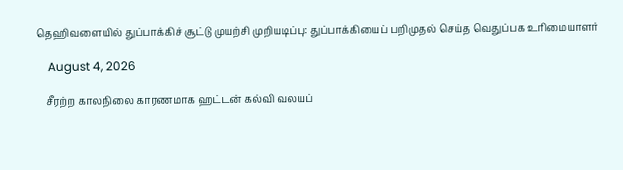தெஹிவளையில் துப்பாக்கிச் சூட்டு முயற்சி முறியடிப்பு: துப்பாக்கியைப் பறிமுதல் செய்த வெதுப்பக உரிமையாளர்

    August 4, 2026

    சீரற்ற காலநிலை காரணமாக ஹட்டன் கல்வி வலயப்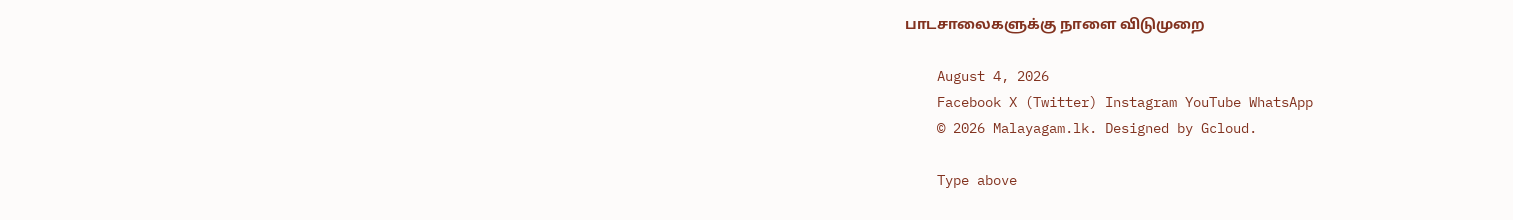பாடசாலைகளுக்கு நாளை விடுமுறை

    August 4, 2026
    Facebook X (Twitter) Instagram YouTube WhatsApp
    © 2026 Malayagam.lk. Designed by Gcloud.

    Type above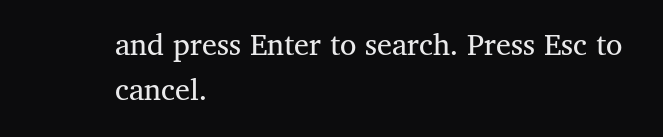and press Enter to search. Press Esc to cancel.